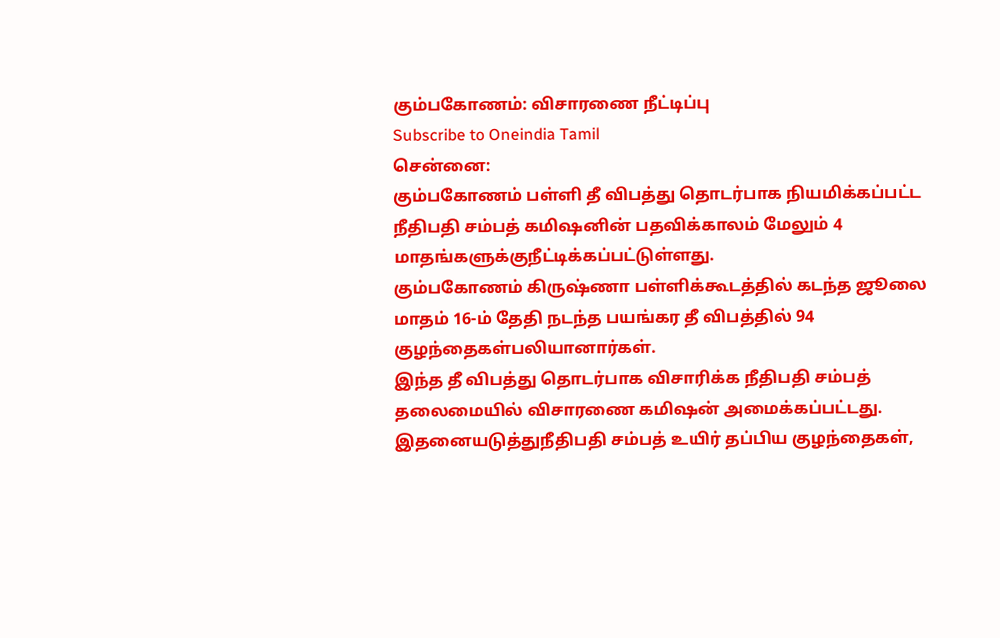கும்பகோணம்: விசாரணை நீட்டிப்பு
Subscribe to Oneindia Tamil
சென்னை:
கும்பகோணம் பள்ளி தீ விபத்து தொடர்பாக நியமிக்கப்பட்ட நீதிபதி சம்பத் கமிஷனின் பதவிக்காலம் மேலும் 4 மாதங்களுக்குநீட்டிக்கப்பட்டுள்ளது.
கும்பகோணம் கிருஷ்ணா பள்ளிக்கூடத்தில் கடந்த ஜூலை மாதம் 16-ம் தேதி நடந்த பயங்கர தீ விபத்தில் 94 குழந்தைகள்பலியானார்கள்.
இந்த தீ விபத்து தொடர்பாக விசாரிக்க நீதிபதி சம்பத் தலைமையில் விசாரணை கமிஷன் அமைக்கப்பட்டது. இதனையடுத்துநீதிபதி சம்பத் உயிர் தப்பிய குழந்தைகள்,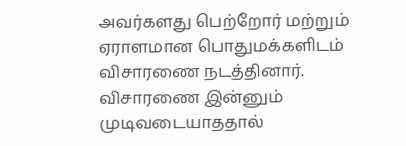அவர்களது பெற்றோர் மற்றும் ஏராளமான பொதுமக்களிடம் விசாரணை நடத்தினார்.
விசாரணை இன்னும் முடிவடையாததால்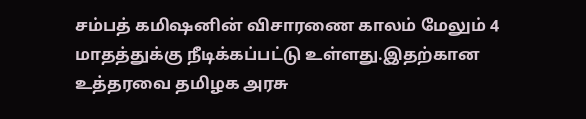சம்பத் கமிஷனின் விசாரணை காலம் மேலும் 4 மாதத்துக்கு நீடிக்கப்பட்டு உள்ளது.இதற்கான உத்தரவை தமிழக அரசு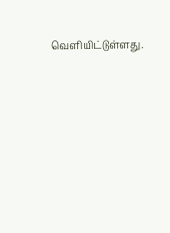வெளியிட்டுள்ளது.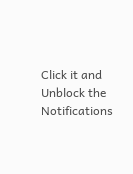Click it and Unblock the Notifications